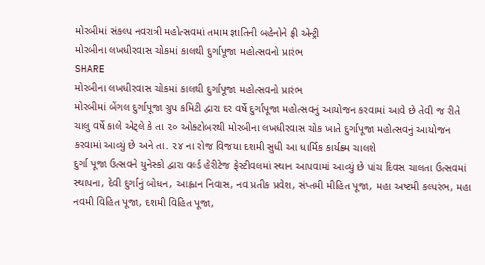મોરબીમાં સંકલ્પ નવરાત્રી મહોત્સવમાં તમામ જ્ઞાતિની બહેનોને ફ્રી એન્ટ્રી
મોરબીના લખધીરવાસ ચોકમાં કાલથી દુર્ગાપૂજા મહોત્સવનો પ્રારંભ
SHARE
મોરબીના લખધીરવાસ ચોકમાં કાલથી દુર્ગાપૂજા મહોત્સવનો પ્રારંભ
મોરબીમાં બેંગલ દુર્ગાપૂજા ગ્રુપ કમિટી દ્વારા દર વર્ષે દુર્ગાપૂજા મહોત્સવનું આયોજન કરવામાં આવે છે તેવી જ રીતે ચાલુ વર્ષે કાલે એટ્લે કે તા ૨૦ ઓક્ટોબરથી મોરબીના લખધીરવાસ ચોક ખાતે દુર્ગાપૂજા મહોત્સવનું આયોજન કરવામાં આવ્યું છે અને તા. ૨૪ ના રોજ વિજયા દશમી સુધી આ ધાર્મિક કાર્યક્ર્મ ચાલશે
દુર્ગા પૂજા ઉત્સવને યુનેસ્કો દ્વારા વર્લ્ડ હેરીટેજ ફેસ્ટીવલમાં સ્થાન આપવામાં આવ્યું છે પાંચ દિવસ ચાલતા ઉત્સવમાં સ્થાપના, દેવી દુર્ગાનું બોધન, આહ્વાન નિવાસ, નવ પ્રતીક પ્રવેશ, સંપ્તમી મીહિત પૂજા, મહા અષ્ટમી કલ્પરંભ, મહા નવમી વિહિત પૂજા, દશમી વિહિત પૂજા,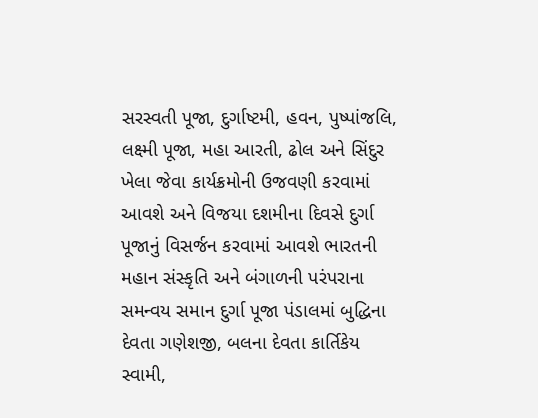સરસ્વતી પૂજા, દુર્ગાષ્ટમી, હવન, પુષ્પાંજલિ, લક્ષ્મી પૂજા, મહા આરતી, ઢોલ અને સિંદુર ખેલા જેવા કાર્યક્રમોની ઉજવણી કરવામાં આવશે અને વિજયા દશમીના દિવસે દુર્ગા પૂજાનું વિસર્જન કરવામાં આવશે ભારતની મહાન સંસ્કૃતિ અને બંગાળની પરંપરાના સમન્વય સમાન દુર્ગા પૂજા પંડાલમાં બુદ્ધિના દેવતા ગણેશજી, બલના દેવતા કાર્તિકેય સ્વામી,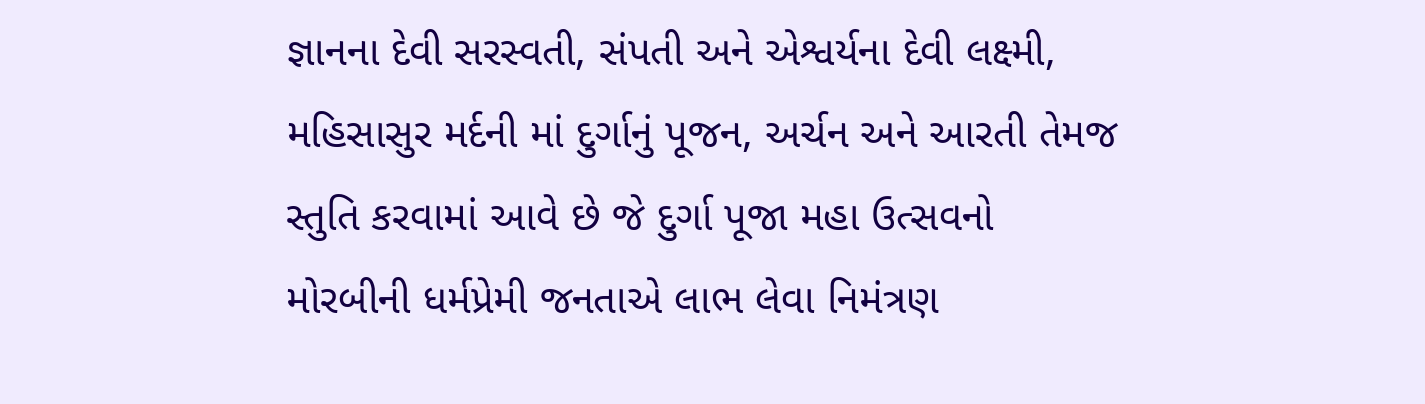જ્ઞાનના દેવી સરસ્વતી, સંપતી અને એશ્વર્યના દેવી લક્ષ્મી, મહિસાસુર મર્દની માં દુર્ગાનું પૂજન, અર્ચન અને આરતી તેમજ સ્તુતિ કરવામાં આવે છે જે દુર્ગા પૂજા મહા ઉત્સવનો મોરબીની ધર્મપ્રેમી જનતાએ લાભ લેવા નિમંત્રણ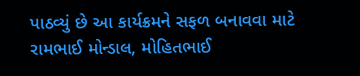પાઠવ્યું છે આ કાર્યક્રમને સફળ બનાવવા માટે રામભાઈ મોન્ડાલ, મોહિતભાઈ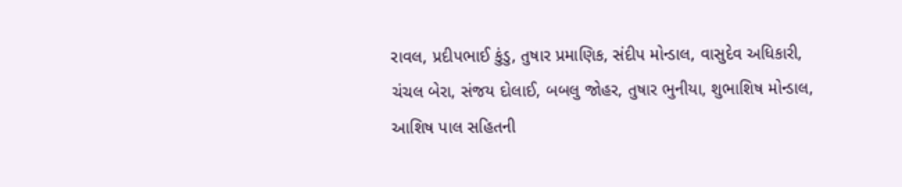રાવલ, પ્રદીપભાઈ કુંડુ, તુષાર પ્રમાણિક, સંદીપ મોન્ડાલ, વાસુદેવ અધિકારી, ચંચલ બેરા, સંજય દોલાઈ, બબલુ જોહર, તુષાર ભુનીયા, શુભાશિષ મોન્ડાલ, આશિષ પાલ સહિતની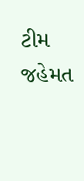ટીમ જહેમત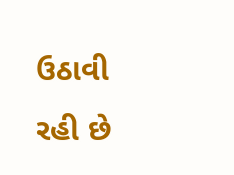ઉઠાવી રહી છે